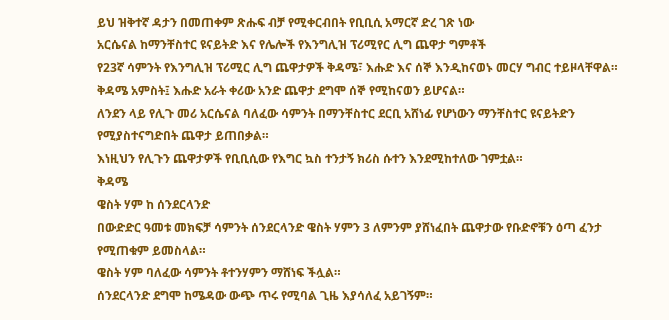ይህ ዝቅተኛ ዳታን በመጠቀም ጽሑፍ ብቻ የሚቀርብበት የቢቢሲ አማርኛ ድረ ገጽ ነው
አርሴናል ከማንቸስተር ዩናይትድ እና የሌሎች የእንግሊዝ ፕሪሚየር ሊግ ጨዋታ ግምቶች
የ23ኛ ሳምንት የእንግሊዝ ፕሪሚር ሊግ ጨዋታዎች ቅዳሜ፣ እሑድ እና ሰኞ እንዲከናወኑ መርሃ ግብር ተይዞላቸዋል።
ቅዳሜ አምስት፤ እሑድ አራት ቀሪው አንድ ጨዋታ ደግሞ ሰኞ የሚከናወን ይሆናል።
ለንደን ላይ የሊጉ መሪ አርሴናል ባለፈው ሳምንት በማንቸስተር ደርቢ አሸነፊ የሆነውን ማንቸስተር ዩናይትድን የሚያስተናግድበት ጨዋታ ይጠበቃል።
እነዚህን የሊጉን ጨዋታዎች የቢቢሲው የእግር ኳስ ተንታኝ ክሪስ ሱተን እንደሚከተለው ገምቷል።
ቅዳሜ
ዌስት ሃም ከ ሰንደርላንድ
በውድድር ዓመቱ መክፍቻ ሳምንት ሰንደርላንድ ዌስት ሃምን 3 ለምንም ያሸነፈበት ጨዋታው የቡድኖቹን ዕጣ ፈንታ የሚጠቁም ይመስላል።
ዌስት ሃም ባለፈው ሳምንት ቶተንሃምን ማሸነፍ ችሏል።
ሰንደርላንድ ደግሞ ከሜዳው ውጭ ጥሩ የሚባል ጊዜ እያሳለፈ አይገኝም።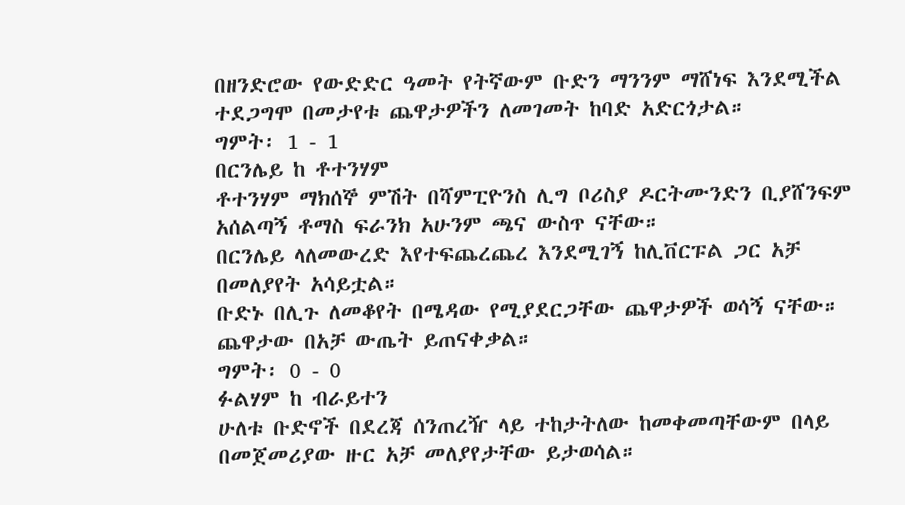በዘንድሮው የውድድር ዓመት የትኛውም ቡድን ማንንም ማሸነፍ እንደሚችል ተደጋግሞ በመታየቱ ጨዋታዎችን ለመገመት ከባድ አድርጎታል።
ግምት፡ 1 - 1
በርንሌይ ከ ቶተንሃም
ቶተንሃም ማክሰኞ ምሽት በሻምፒዮንስ ሊግ ቦሪስያ ዶርትሙንድን ቢያሸንፍም አሰልጣኝ ቶማስ ፍራንክ አሁንም ጫና ውስጥ ናቸው።
በርንሌይ ላለመውረድ እየተፍጨረጨረ እንደሚገኝ ከሊቨርፑል ጋር አቻ በመለያየት አሳይቷል።
ቡድኑ በሊጉ ለመቆየት በሜዳው የሚያደርጋቸው ጨዋታዎች ወሳኝ ናቸው።
ጨዋታው በአቻ ውጤት ይጠናቀቃል።
ግምት፡ 0 - 0
ፉልሃም ከ ብራይተን
ሁለቱ ቡድኖች በደረጃ ሰንጠረዥ ላይ ተከታትለው ከመቀመጣቸውም በላይ በመጀመሪያው ዙር አቻ መለያየታቸው ይታወሳል።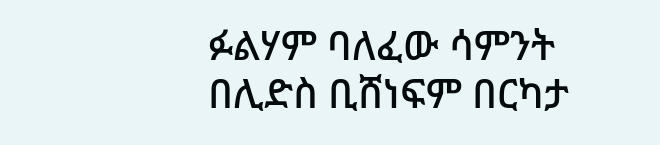ፉልሃም ባለፈው ሳምንት በሊድስ ቢሸነፍም በርካታ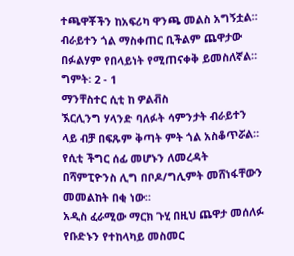ተጫዋቾችን ከአፍሪካ ዋንጫ መልስ አግኝቷል።
ብራይተን ጎል ማስቀጠር ቢችልም ጨዋታው በፉልሃም የበላይነት የሚጠናቀቅ ይመስለኛል።
ግምት፡ 2 - 1
ማንቸስተር ሲቲ ከ ዎልቭስ
ኧርሊንግ ሃላንድ ባለፉት ሳምንታት ብራይተን ላይ ብቻ በፍጹም ቅጣት ምት ጎል አስቆጥሯል።
የሲቲ ችግር ሰፊ መሆኑን ለመረዳት በሻምፒዮንስ ሊግ በቦዶ/ግሊምት መሸነፋቸውን መመልከት በቂ ነው።
አዲስ ፈራሚው ማርክ ጉሂ በዚህ ጨዋታ መሰለፉ የቡድኑን የተከላካይ መስመር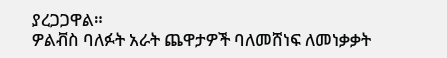ያረጋጋዋል።
ዎልቭስ ባለፉት አራት ጨዋታዎች ባለመሸነፍ ለመነቃቃት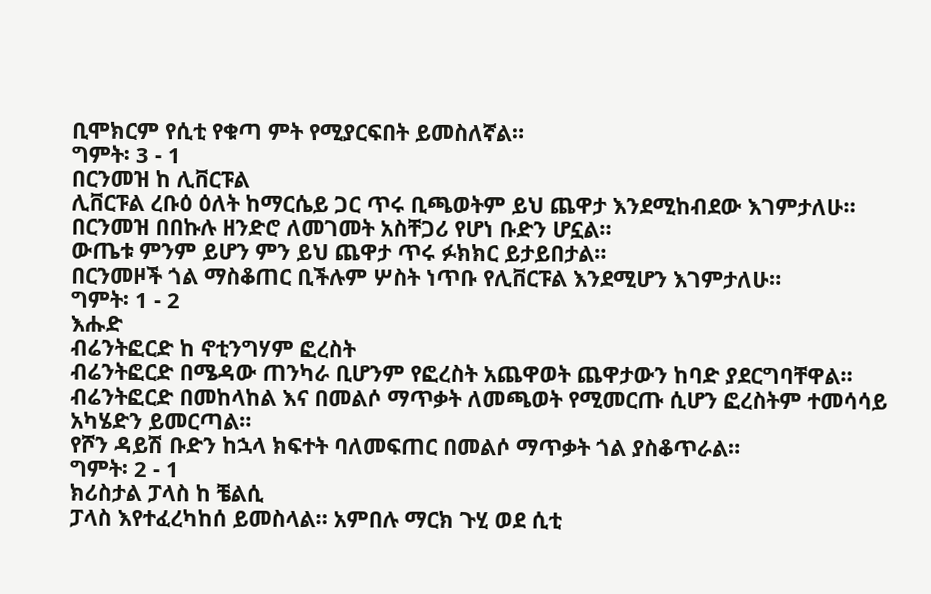ቢሞክርም የሲቲ የቁጣ ምት የሚያርፍበት ይመስለኛል።
ግምት፡ 3 - 1
በርንመዝ ከ ሊቨርፑል
ሊቨርፑል ረቡዕ ዕለት ከማርሴይ ጋር ጥሩ ቢጫወትም ይህ ጨዋታ እንደሚከብደው እገምታለሁ።
በርንመዝ በበኩሉ ዘንድሮ ለመገመት አስቸጋሪ የሆነ ቡድን ሆኗል።
ውጤቱ ምንም ይሆን ምን ይህ ጨዋታ ጥሩ ፉክክር ይታይበታል።
በርንመዞች ጎል ማስቆጠር ቢችሉም ሦስት ነጥቡ የሊቨርፑል እንደሚሆን እገምታለሁ።
ግምት፡ 1 - 2
እሑድ
ብሬንትፎርድ ከ ኖቲንግሃም ፎረስት
ብሬንትፎርድ በሜዳው ጠንካራ ቢሆንም የፎረስት አጨዋወት ጨዋታውን ከባድ ያደርግባቸዋል።
ብሬንትፎርድ በመከላከል እና በመልሶ ማጥቃት ለመጫወት የሚመርጡ ሲሆን ፎረስትም ተመሳሳይ አካሄድን ይመርጣል።
የሾን ዳይሽ ቡድን ከኋላ ክፍተት ባለመፍጠር በመልሶ ማጥቃት ጎል ያስቆጥራል።
ግምት፡ 2 - 1
ክሪስታል ፓላስ ከ ቼልሲ
ፓላስ እየተፈረካከሰ ይመስላል። አምበሉ ማርክ ጉሂ ወደ ሲቲ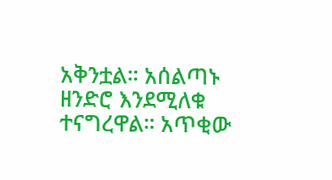አቅንቷል። አሰልጣኑ ዘንድሮ እንደሚለቁ ተናግረዋል። አጥቂው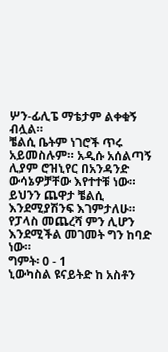ሦን-ፊሊፔ ማቴታም ልቀቁኝ ብሏል።
ቼልሲ ቤትም ነገሮች ጥሩ አይመስሉም። አዲሱ አሰልጣኝ ሊያም ሮዝኒየር በአንዳንድ ውሳኔዎቻቸው እየተተቹ ነው።
ይህንን ጨዋታ ቼልሲ እንደሚያሽንፍ እገምታለሁ።
የፓላስ መጨረሻ ምን ሊሆን እንደሚችል መገመት ግን ከባድ ነው።
ግምት፡ 0 - 1
ኒውካስል ዩናይትድ ከ አስቶን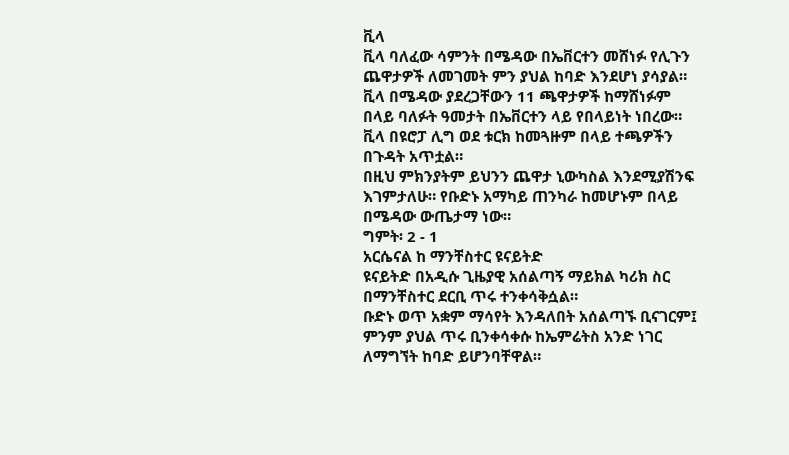ቪላ
ቪላ ባለፈው ሳምንት በሜዳው በኤቨርተን መሸነፉ የሊጉን ጨዋታዎች ለመገመት ምን ያህል ከባድ እንደሆነ ያሳያል።
ቪላ በሜዳው ያደረጋቸውን 11 ጫዋታዎች ከማሸነፉም በላይ ባለፉት ዓመታት በኤቨርተን ላይ የበላይነት ነበረው።
ቪላ በዩሮፓ ሊግ ወደ ቱርክ ከመጓዙም በላይ ተጫዎችን በጉዳት አጥቷል።
በዚህ ምክንያትም ይህንን ጨዋታ ኒውካስል እንደሚያሽንፍ እገምታለሁ። የቡድኑ አማካይ ጠንካራ ከመሆኑም በላይ በሜዳው ውጤታማ ነው።
ግምት፡ 2 - 1
አርሴናል ከ ማንቸስተር ዩናይትድ
ዩናይትድ በአዲሱ ጊዜያዊ አሰልጣኝ ማይክል ካሪክ ስር በማንቸስተር ደርቢ ጥሩ ተንቀሳቅሷል።
ቡድኑ ወጥ አቋም ማሳየት እንዳለበት አሰልጣኙ ቢናገርም፤ ምንም ያህል ጥሩ ቢንቀሳቀሱ ከኤምሬትስ አንድ ነገር ለማግኘት ከባድ ይሆንባቸዋል።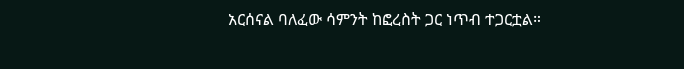አርሰናል ባለፈው ሳምንት ከፎረስት ጋር ነጥብ ተጋርቷል።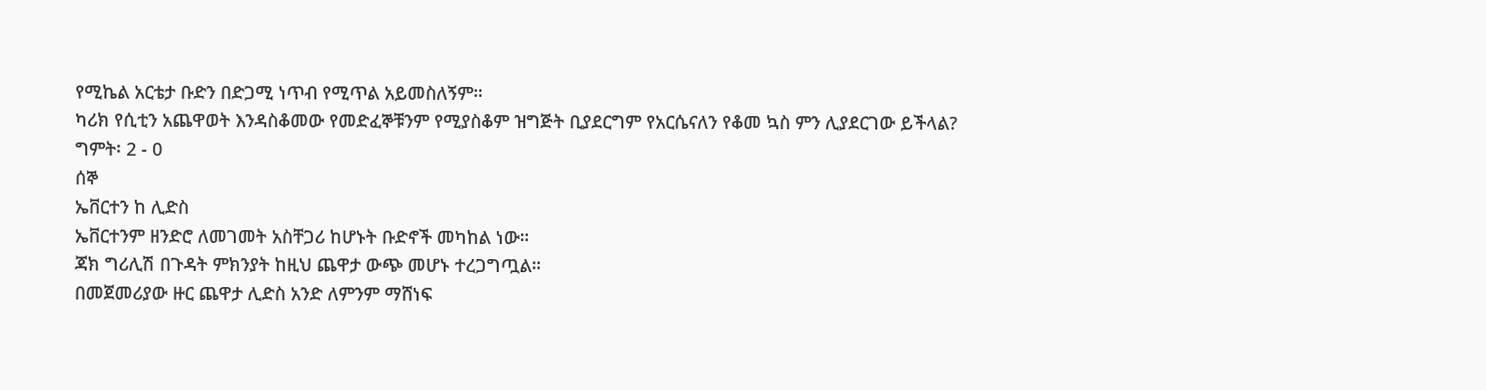የሚኬል አርቴታ ቡድን በድጋሚ ነጥብ የሚጥል አይመስለኝም።
ካሪክ የሲቲን አጨዋወት እንዳስቆመው የመድፈኞቹንም የሚያስቆም ዝግጅት ቢያደርግም የአርሴናለን የቆመ ኳስ ምን ሊያደርገው ይችላል?
ግምት፡ 2 - 0
ሰኞ
ኤቨርተን ከ ሊድስ
ኤቨርተንም ዘንድሮ ለመገመት አስቸጋሪ ከሆኑት ቡድኖች መካከል ነው።
ጃክ ግሪሊሽ በጉዳት ምክንያት ከዚህ ጨዋታ ውጭ መሆኑ ተረጋግጧል።
በመጀመሪያው ዙር ጨዋታ ሊድስ አንድ ለምንም ማሸነፍ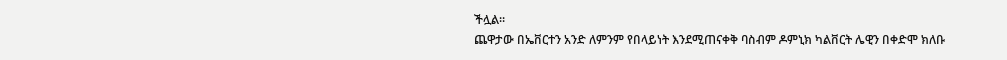ችሏል።
ጨዋታው በኤቨርተን አንድ ለምንም የበላይነት እንደሚጠናቀቅ ባስብም ዶምኒክ ካልቨርት ሌዊን በቀድሞ ክለቡ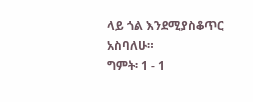ላይ ጎል እንደሚያስቆጥር አስባለሁ።
ግምት፡ 1 - 1